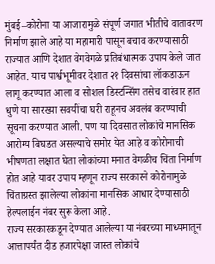मुंबई–कोरोना या आजारामुळे संपूर्ण जगात भीतीचे वातावरण निर्माण झाले आहे या महामारी पासून बचाव करण्यासाठी राज्यात आणि देशात वेगवेगळे प्रतिबंधात्मक उपाय केले जात आहेत. याच पार्श्वभूमीवर देशात २१ दिवसांचा लॉकडाऊन लागू करण्यात आला व सोशल डिस्टन्सिंग तसेच वारंवार हात धुणे या सारख्या सवयींचा घरी राहूनच अवलंब करण्याची सूचना करण्यात आली. पण या दिवसात लोकांचे मानसिक आरोग्य बिघडत असल्याचे समोर येत आहे व कोरोनाची भीषणता लक्षात घेता लोकांच्या मनात वेगळीच चिंता निर्माण होत आहे यावर उपाय म्हणून राज्य सरकारने कोरोनामुळे चिंताग्रस्त झालेल्या लोकांना मानसिक आधार देण्यासाठी हेल्पलाईन नंबर सुरू केला आहे.
राज्य सरकारकडून देण्यात आलेल्या या नंबरच्या माध्यमातून आत्तापर्यंत दीड हजारपेक्षा जास्त लोकांचे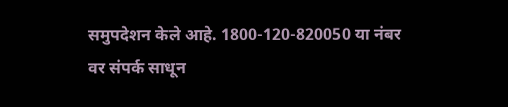समुपदेशन केले आहे. 1800-120-820050 या नंबर वर संपर्क साधून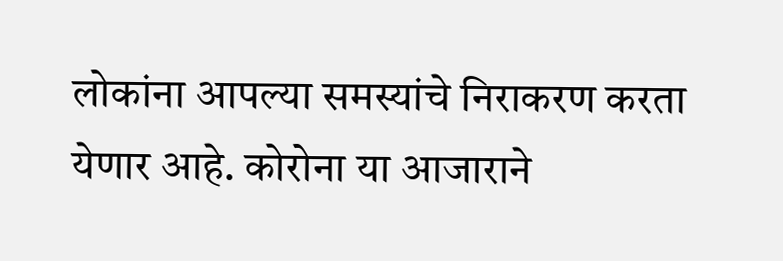लोकांना आपल्या समस्यांचे निराकरण करता येणार आहे. कोरोना या आजाराने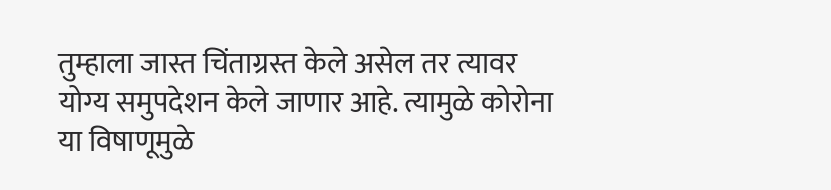तुम्हाला जास्त चिंताग्रस्त केले असेल तर त्यावर योग्य समुपदेशन केले जाणार आहे. त्यामुळे कोरोना या विषाणूमुळे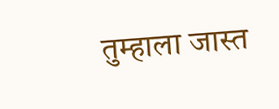तुम्हाला जास्त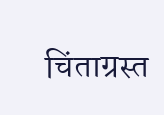चिंताग्रस्त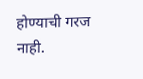होण्याची गरज नाही.